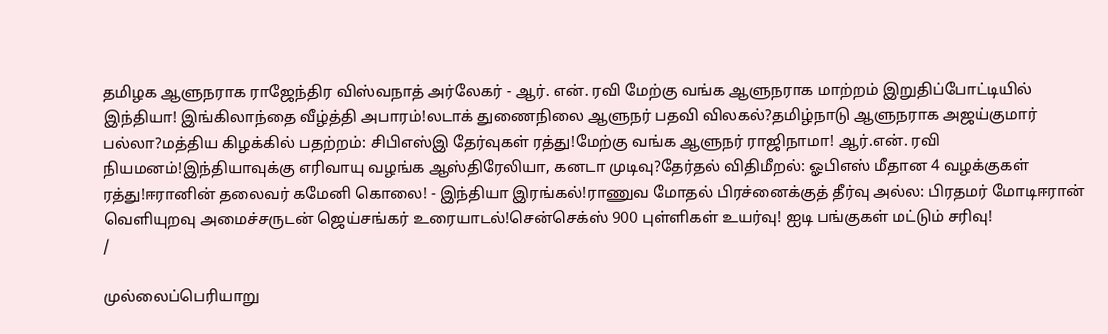தமிழக ஆளுநராக ராஜேந்திர விஸ்வநாத் அர்லேகர் - ஆர். என். ரவி மேற்கு வங்க ஆளுநராக மாற்றம் இறுதிப்போட்டியில் இந்தியா! இங்கிலாந்தை வீழ்த்தி அபாரம்!லடாக் துணைநிலை ஆளுநர் பதவி விலகல்?தமிழ்நாடு ஆளுநராக அஜய்குமார் பல்லா?மத்திய கிழக்கில் பதற்றம்: சிபிஎஸ்இ தேர்வுகள் ரத்து!மேற்கு வங்க ஆளுநர் ராஜிநாமா! ஆர்.என். ரவி நியமனம்!இந்தியாவுக்கு எரிவாயு வழங்க ஆஸ்திரேலியா, கனடா முடிவு?தேர்தல் விதிமீறல்: ஓபிஎஸ் மீதான 4 வழக்குகள் ரத்து!ஈரானின் தலைவர் கமேனி கொலை! - இந்தியா இரங்கல்!ராணுவ மோதல் பிரச்னைக்குத் தீர்வு அல்ல: பிரதமர் மோடிஈரான் வெளியுறவு அமைச்சருடன் ஜெய்சங்கர் உரையாடல்!சென்செக்ஸ் 900 புள்ளிகள் உயர்வு! ஐடி பங்குகள் மட்டும் சரிவு!
/

முல்லைப்பெரியாறு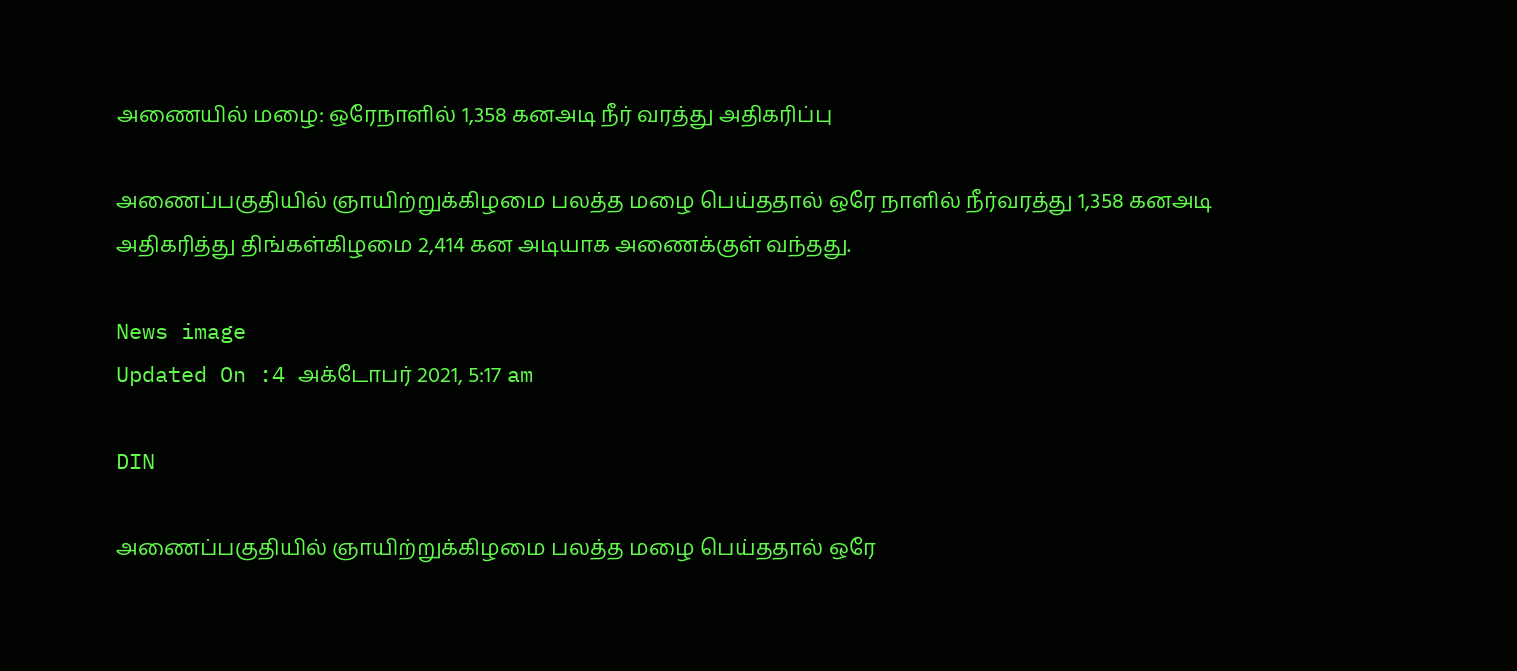அணையில் மழை: ஒரேநாளில் 1,358 கனஅடி நீர் வரத்து அதிகரிப்பு

அணைப்பகுதியில் ஞாயிற்றுக்கிழமை பலத்த மழை பெய்ததால் ஒரே நாளில் நீர்வரத்து 1,358 கனஅடி அதிகரித்து திங்கள்கிழமை 2,414 கன அடியாக அணைக்குள் வந்தது.

News image
Updated On :4 அக்டோபர் 2021, 5:17 am

DIN

அணைப்பகுதியில் ஞாயிற்றுக்கிழமை பலத்த மழை பெய்ததால் ஒரே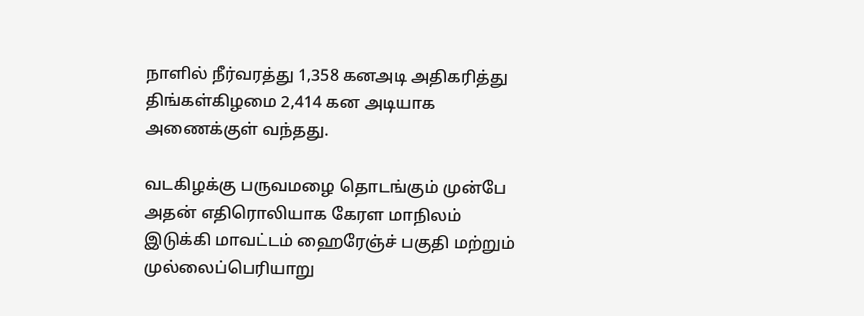நாளில் நீர்வரத்து 1,358 கனஅடி அதிகரித்து திங்கள்கிழமை 2,414 கன அடியாக அணைக்குள் வந்தது.

வடகிழக்கு பருவமழை தொடங்கும் முன்பே அதன் எதிரொலியாக கேரள மாநிலம் இடுக்கி மாவட்டம் ஹைரேஞ்ச் பகுதி மற்றும் முல்லைப்பெரியாறு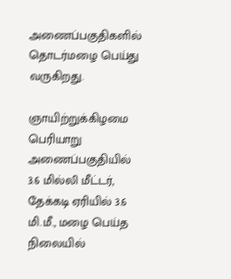அணைப்பகுதிகளில் தொடர்மழை பெய்து வருகிறது.

ஞாயிற்றுக்கிழமை பெரியாறு அணைப்பகுதியில் 3.6 மில்லி மீட்டர், தேக்கடி ஏரியில் 3.6 மி.மீ., மழை பெய்த நிலையில்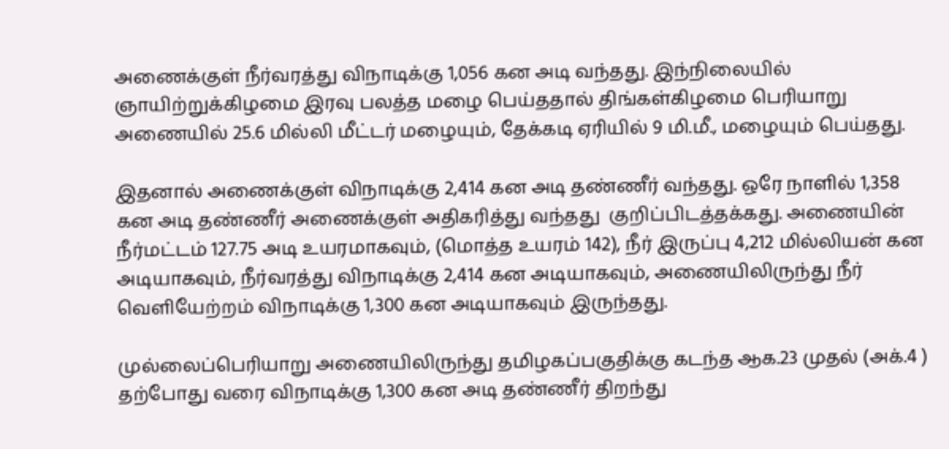அணைக்குள் நீர்வரத்து விநாடிக்கு 1,056 கன அடி வந்தது. இந்நிலையில் ஞாயிற்றுக்கிழமை இரவு பலத்த மழை பெய்ததால் திங்கள்கிழமை பெரியாறு அணையில் 25.6 மில்லி மீட்டர் மழையும், தேக்கடி ஏரியில் 9 மி.மீ., மழையும் பெய்தது.

இதனால் அணைக்குள் விநாடிக்கு 2,414 கன அடி தண்ணீர் வந்தது. ஒரே நாளில் 1,358 கன அடி தண்ணீர் அணைக்குள் அதிகரித்து வந்தது  குறிப்பிடத்தக்கது. அணையின் நீர்மட்டம் 127.75 அடி உயரமாகவும், (மொத்த உயரம் 142), நீர் இருப்பு 4,212 மில்லியன் கன அடியாகவும், நீர்வரத்து விநாடிக்கு 2,414 கன அடியாகவும், அணையிலிருந்து நீர் வெளியேற்றம் விநாடிக்கு 1,300 கன அடியாகவும் இருந்தது.

முல்லைப்பெரியாறு அணையிலிருந்து தமிழகப்பகுதிக்கு கடந்த ஆக.23 முதல் (அக்.4 ) தற்போது வரை விநாடிக்கு 1,300 கன அடி தண்ணீர் திறந்து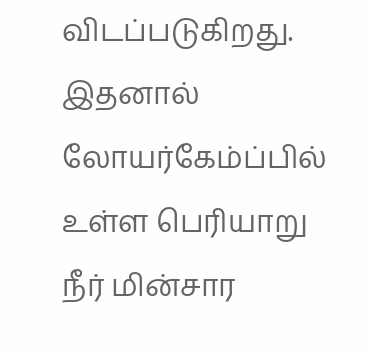விடப்படுகிறது. இதனால் லோயர்கேம்ப்பில் உள்ள பெரியாறு நீர் மின்சார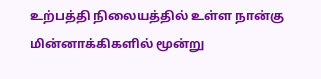உற்பத்தி நிலையத்தில் உள்ள நான்கு மின்னாக்கிகளில் மூன்று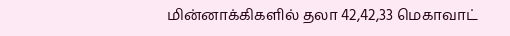மின்னாக்கிகளில் தலா 42,42,33 மெகாவாட்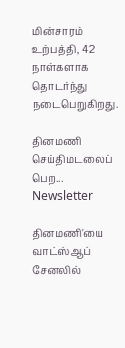மின்சாரம் உற்பத்தி, 42 நாள்களாக தொடர்ந்து நடைபெறுகிறது.

தினமணி செய்திமடலைப் பெற... Newsletter

தினமணி'யை வாட்ஸ்ஆப் சேனலில்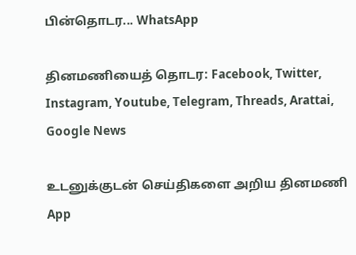பின்தொடர... WhatsApp

தினமணியைத் தொடர: Facebook, Twitter, Instagram, Youtube, Telegram, Threads, Arattai, Google News

உடனுக்குடன் செய்திகளை அறிய தினமணி App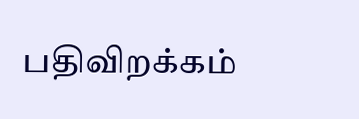பதிவிறக்கம்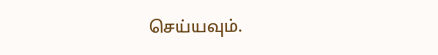செய்யவும்.